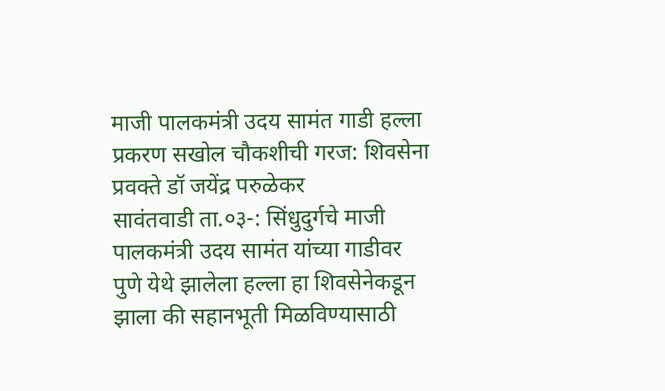माजी पालकमंत्री उदय सामंत गाडी हल्ला प्रकरण सखोल चौकशीची गरज: शिवसेना प्रवक्ते डॉ जयेंद्र परुळेकर
सावंतवाडी ता.०३-: सिंधुदुर्गचे माजी पालकमंत्री उदय सामंत यांच्या गाडीवर पुणे येथे झालेला हल्ला हा शिवसेनेकडून झाला की सहानभूती मिळविण्यासाठी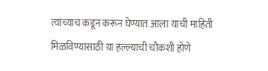त्यांच्याच कडून करून घेण्यात आला याची माहिती मिळविण्यासाठी या हल्ल्याची चौकशी होणे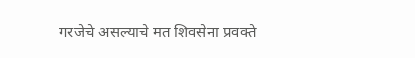गरजेचे असल्याचे मत शिवसेना प्रवक्ते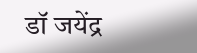डॉ जयेंद्र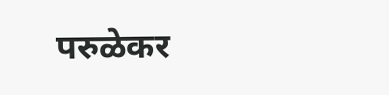परुळेकर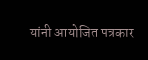यांनी आयोजित पत्रकार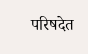परिषदेत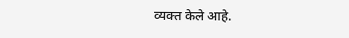व्यक्त केले आहे.